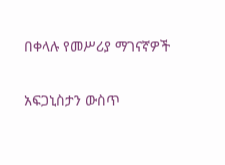በቀላሉ የመሥሪያ ማገናኛዎች

አፍጋኒስታን ውስጥ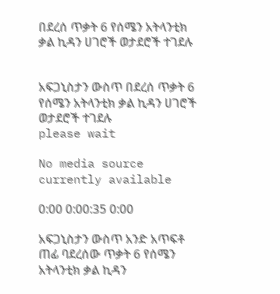በደረሰ ጥቃት 6 የሰሜን አትላንቲክ ቃል ኪዳን ሀገሮች ወታደሮች ተገደሉ


አፍጋኒስታን ውስጥ በደረሰ ጥቃት 6 የሰሜን አትላንቲክ ቃል ኪዳን ሀገሮች ወታደሮች ተገደሉ
please wait

No media source currently available

0:00 0:00:35 0:00

አፍጋኒስታን ውስጥ አንድ አጥፍቶ ጠፊ ባደረሰው ጥቃት 6 የሰሜን አትላንቲክ ቃል ኪዳን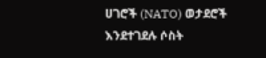ሀገሮች (NATO) ወታደሮች እንደተገደሉ ሶስት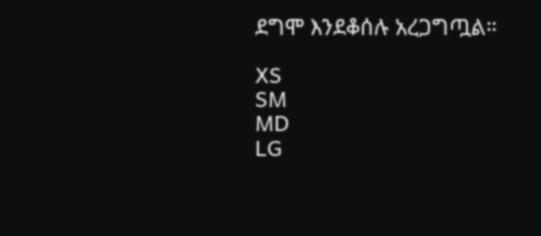ደግሞ እንደቆሰሉ አረጋግጧል።

XS
SM
MD
LG